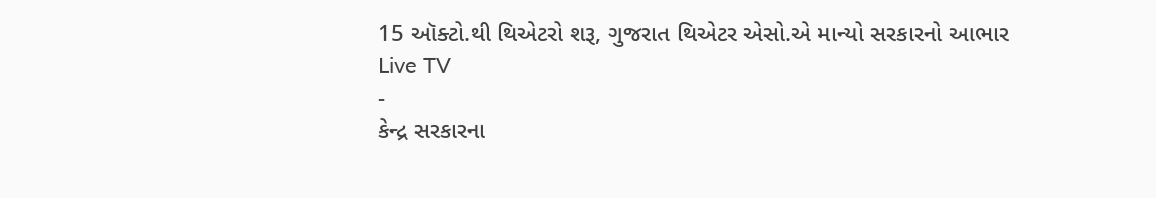15 ઑક્ટો.થી થિએટરો શરૂ, ગુજરાત થિએટર એસો.એ માન્યો સરકારનો આભાર
Live TV
-
કેન્દ્ર સરકારના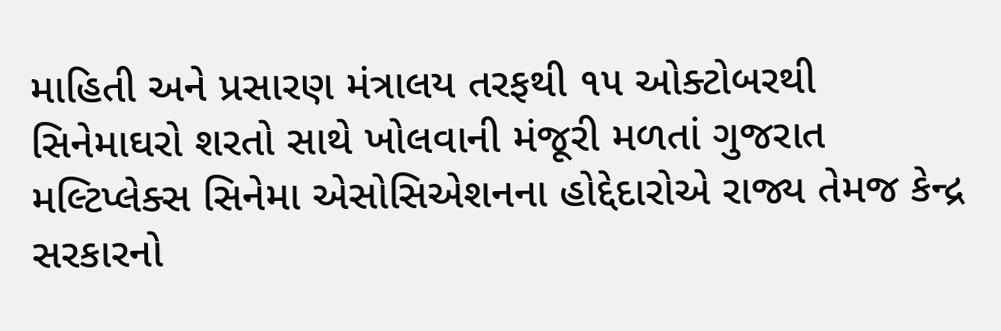માહિતી અને પ્રસારણ મંત્રાલય તરફથી ૧૫ ઓક્ટોબરથી સિનેમાઘરો શરતો સાથે ખોલવાની મંજૂરી મળતાં ગુજરાત મલ્ટિપ્લેક્સ સિનેમા એસોસિએશનના હોદ્દેદારોએ રાજ્ય તેમજ કેન્દ્ર સરકારનો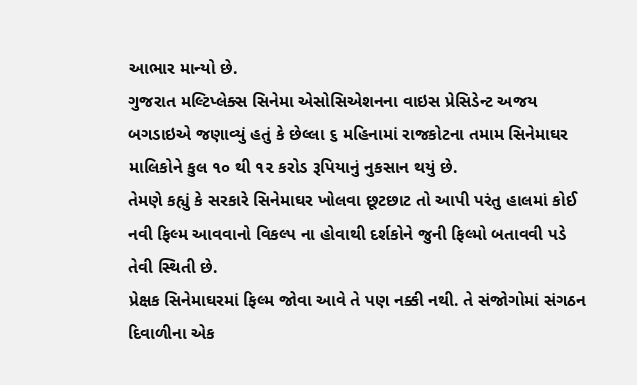આભાર માન્યો છે.
ગુજરાત મલ્ટિપ્લેક્સ સિનેમા એસોસિએશનના વાઇસ પ્રેસિડેન્ટ અજય બગડાઇએ જણાવ્યું હતું કે છેલ્લા ૬ મહિનામાં રાજકોટના તમામ સિનેમાઘર માલિકોને કુલ ૧૦ થી ૧૨ કરોડ રૂપિયાનું નુકસાન થયું છે.
તેમણે કહ્યું કે સરકારે સિનેમાઘર ખોલવા છૂટછાટ તો આપી પરંતુ હાલમાં કોઈ નવી ફિલ્મ આવવાનો વિકલ્પ ના હોવાથી દર્શકોને જુની ફિલ્મો બતાવવી પડે તેવી સ્થિતી છે.
પ્રેક્ષક સિનેમાઘરમાં ફિલ્મ જોવા આવે તે પણ નક્કી નથી. તે સંજોગોમાં સંગઠન દિવાળીના એક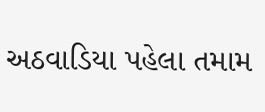અઠવાડિયા પહેલા તમામ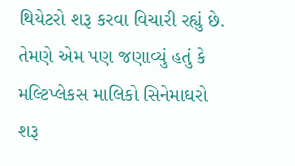થિયેટરો શરૂ કરવા વિચારી રહ્યું છે. તેમણે એમ પણ જણાવ્યું હતું કે મલ્ટિપ્લેકસ માલિકો સિનેમાઘરો શરૂ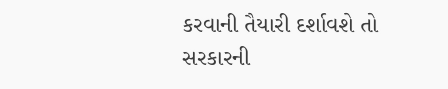કરવાની તૈયારી દર્શાવશે તો સરકારની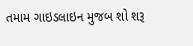તમામ ગાઇડલાઇન મુજબ શો શરૂ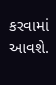કરવામાં આવશે.